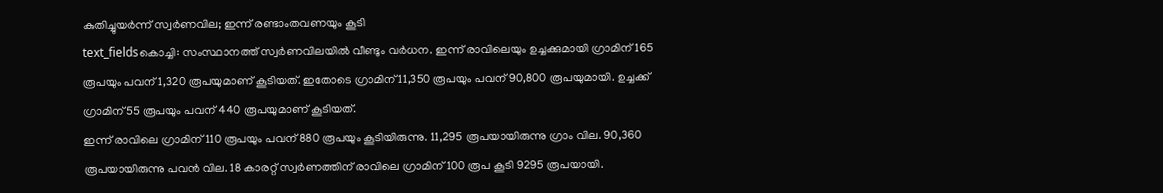കുതിച്ചുയർന്ന് സ്വർണവില; ഇന്ന് രണ്ടാംതവണയും കൂടി
text_fieldsകൊച്ചി: സംസ്ഥാനത്ത് സ്വർണവിലയിൽ വീണ്ടും വർധന. ഇന്ന് രാവിലെയും ഉച്ചക്കുമായി ഗ്രാമിന് 165 രൂപയും പവന് 1,320 രൂപയുമാണ് കൂടിയത്. ഇതോടെ ഗ്രാമിന് 11,350 രൂപയും പവന് 90,800 രൂപയുമായി. ഉച്ചക്ക് ഗ്രാമിന് 55 രൂപയും പവന് 440 രൂപയുമാണ് കൂടിയത്.
ഇന്ന് രാവിലെ ഗ്രാമിന് 110 രൂപയും പവന് 880 രൂപയും കൂടിയിരുന്നു. 11,295 രൂപയായിരുന്നു ഗ്രാം വില. 90,360 രൂപയായിരുന്നു പവൻ വില. 18 കാരറ്റ് സ്വർണത്തിന് രാവിലെ ഗ്രാമിന് 100 രൂപ കൂടി 9295 രൂപയായി.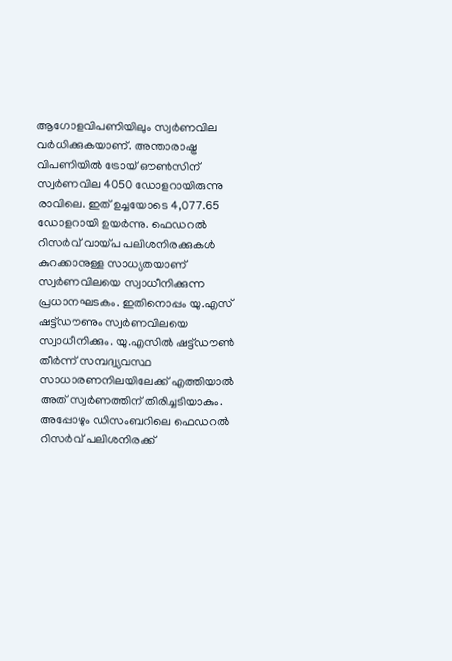ആഗോളവിപണിയിലും സ്വർണവില വർധിക്കുകയാണ്. അന്താരാഷ്ട്ര വിപണിയിൽ ട്രോയ് ഔൺസിന് സ്വർണവില 4050 ഡോളറായിരുന്നു രാവിലെ. ഇത് ഉച്ചയോടെ 4,077.65 ഡോളറായി ഉയർന്നു. ഫെഡറൽ റിസർവ് വായ്പ പലിശനിരക്കുകൾ കുറക്കാനുള്ള സാധ്യതയാണ് സ്വർണവിലയെ സ്വാധീനിക്കുന്ന പ്രധാനഘടകം. ഇതിനൊപ്പം യു.എസ് ഷട്ട്ഡൗണും സ്വർണവിലയെ സ്വാധീനിക്കും. യു.എസിൽ ഷട്ട്ഡൗൺ തീർന്ന് സമ്പദ്വ്യവസ്ഥ സാധാരണനിലയിലേക്ക് എത്തിയാൽ അത് സ്വർണത്തിന് തിരിച്ചടിയാകും. അപ്പോഴും ഡിസംബറിലെ ഫെഡറൽ റിസർവ് പലിശനിരക്ക്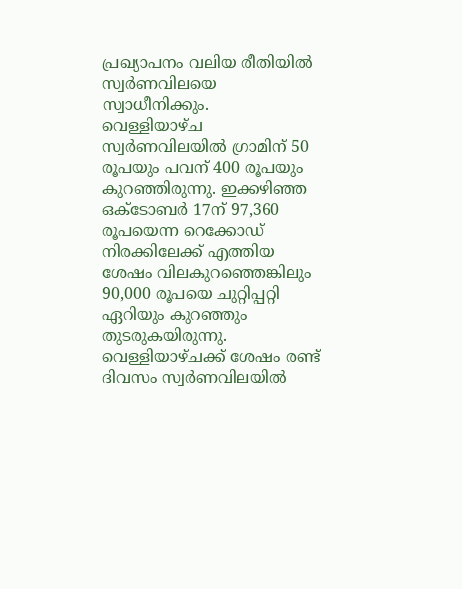പ്രഖ്യാപനം വലിയ രീതിയിൽ സ്വർണവിലയെ സ്വാധീനിക്കും.
വെള്ളിയാഴ്ച സ്വർണവിലയിൽ ഗ്രാമിന് 50 രൂപയും പവന് 400 രൂപയും കുറഞ്ഞിരുന്നു. ഇക്കഴിഞ്ഞ ഒക്ടോബർ 17ന് 97,360 രൂപയെന്ന റെക്കോഡ് നിരക്കിലേക്ക് എത്തിയ ശേഷം വിലകുറഞ്ഞെങ്കിലും 90,000 രൂപയെ ചുറ്റിപ്പറ്റി ഏറിയും കുറഞ്ഞും തുടരുകയിരുന്നു. വെള്ളിയാഴ്ചക്ക് ശേഷം രണ്ട് ദിവസം സ്വർണവിലയിൽ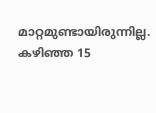മാറ്റമുണ്ടായിരുന്നില്ല.
കഴിഞ്ഞ 15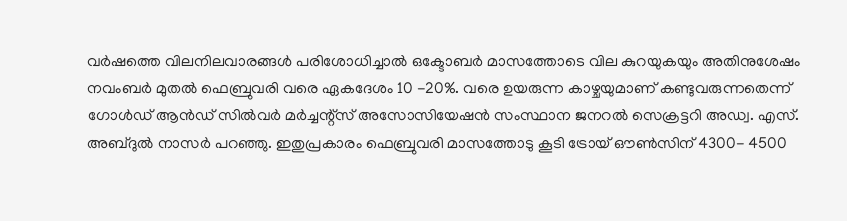വർഷത്തെ വിലനിലവാരങ്ങൾ പരിശോധിച്ചാൽ ഒക്ടോബർ മാസത്തോടെ വില കുറയുകയും അതിനുശേഷം നവംബർ മുതൽ ഫെബ്രുവരി വരെ ഏകദേശം 10 -20%. വരെ ഉയരുന്ന കാഴ്ചയുമാണ് കണ്ടുവരുന്നതെന്ന് ഗോൾഡ് ആൻഡ് സിൽവർ മർച്ചന്റ്സ് അസോസിയേഷൻ സംസ്ഥാന ജനറൽ സെക്രട്ടറി അഡ്വ. എസ്. അബ്ദുൽ നാസർ പറഞ്ഞു. ഇതുപ്രകാരം ഫെബ്രുവരി മാസത്തോടു കൂടി ട്രോയ് ഔൺസിന് 4300- 4500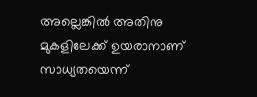അല്ലെങ്കിൽ അതിനു മുകളിലേക്ക് ഉയരാനാണ് സാധ്യതയെന്ന്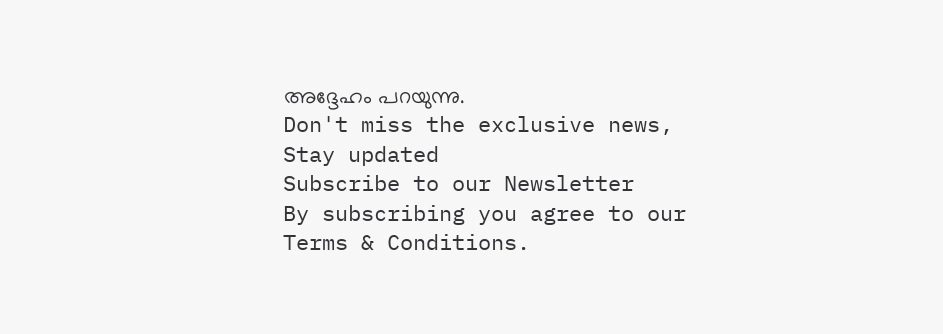അദ്ദേഹം പറയുന്നു.
Don't miss the exclusive news, Stay updated
Subscribe to our Newsletter
By subscribing you agree to our Terms & Conditions.